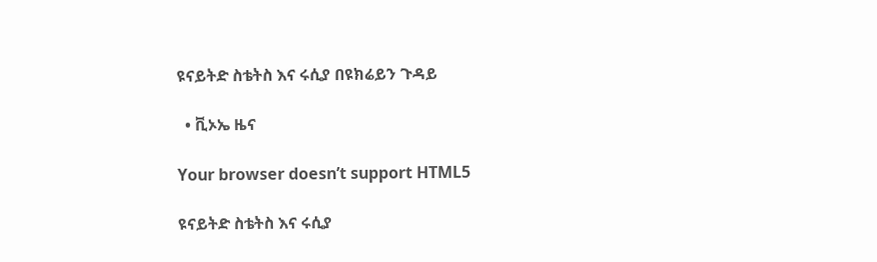ዩናይትድ ስቴትስ እና ሩሲያ በዩክሬይን ጉዳይ

  • ቪኦኤ ዜና

Your browser doesn’t support HTML5

ዩናይትድ ስቴትስ እና ሩሲያ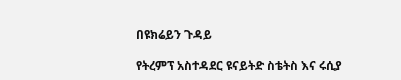በዩክሬይን ጉዳይ

የትረምፕ አስተዳደር ዩናይትድ ስቴትስ እና ሩሲያ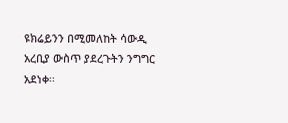ዩክሬይንን በሚመለከት ሳውዲ አረቢያ ውስጥ ያደረጉትን ንግግር አደነቀ፡፡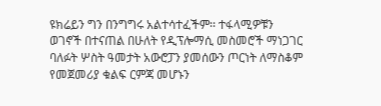ዩክሬይን ግን በንግግሩ አልተሳተፈችም፡፡ ተፋላሚዎቹን ወገኖች በተናጠል በሁለት የዲፕሎማሲ መስመሮች ማነጋገር ባለፉት ሦስት ዓመታት አውሮፓን ያመሰውን ጦርነት ለማስቆም የመጀመሪያ ቁልፍ ርምጃ መሆኑን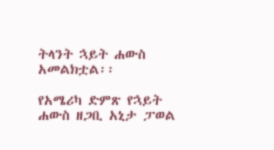ትላንት ኋይት ሐውስ አመልክቷል፡፡

የአሜሪካ ድምጽ የኋይት ሐውስ ዘጋቢ አኒታ ፓወል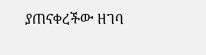ያጠናቀረችው ዘገባ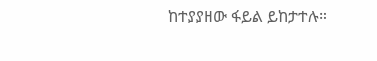ከተያያዘው ፋይል ይከታተሉ።